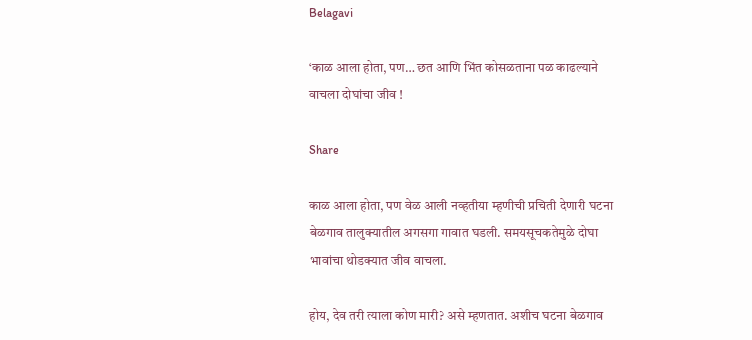Belagavi

‘काळ आला होता, पण… छत आणि भिंत कोसळताना पळ काढल्याने वाचला दोघांचा जीव !

Share

काळ आला होता, पण वेळ आली नव्हतीया म्हणीची प्रचिती देणारी घटना बेळगाव तालुक्यातील अगसगा गावात घडली. समयसूचकतेमुळे दोघा भावांचा थोडक्यात जीव वाचला.

होय, देव तरी त्याला कोण मारी? असे म्हणतात. अशीच घटना बेळगाव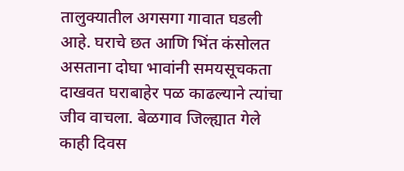तालुक्यातील अगसगा गावात घडली आहे. घराचे छत आणि भिंत कंसोलत असताना दोघा भावांनी समयसूचकता दाखवत घराबाहेर पळ काढल्याने त्यांचा जीव वाचला. बेळगाव जिल्ह्यात गेले काही दिवस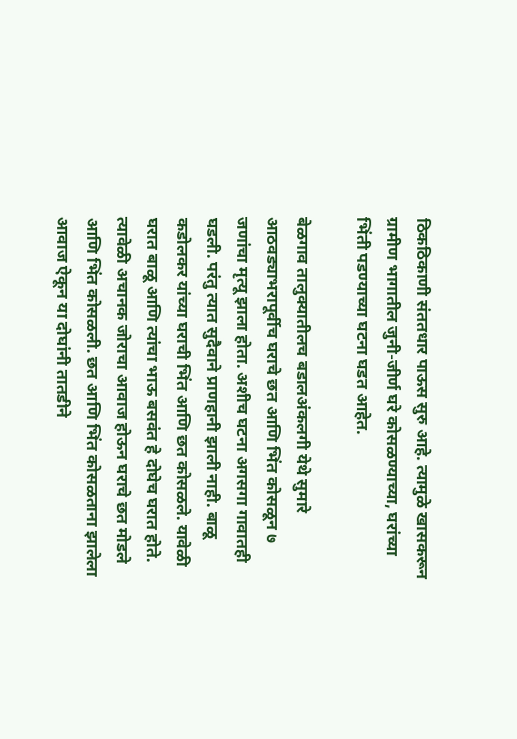ठिकठिकाणी संततधार पाऊस सुरु आहे. त्यामुळे खासकरून ग्रामीण भागातील जुनी-जीर्ण घरे कोसळण्याच्या, घरांच्या भिंती पडण्याच्या घटना घडत आहेत.

बेळगाव तालुक्यातीलच बडालअंकलगी येथे सुमारे आठवड्याभरापूर्वीच घराचे छत आणि भिंत कोसळून ७ जणांचा मृत्यू झाला होता. अशीच घटना अगसगा गावातही घडली. परंतु त्यात सुदैवाने प्राणहानी झाली नाही. बाळू कडोलकर यांच्या घराची भिंत आणि छत कोसळले. यावेळी घरात बाळू आणि त्यांचा भाऊ बसवंत हे दोघेच घरात होते. त्यावेळी अचानक जोराचा आवाज होऊन घराचे छत मोडले आणि भिंत कोसळली. छत आणि भिंत कोसळताना झालेला आवाज ऐकून या दोघांनी तातडीने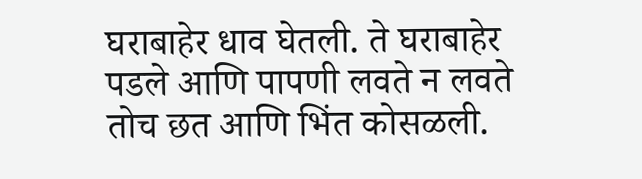घराबाहेर धाव घेतली. ते घराबाहेर पडले आणि पापणी लवते न लवते तोच छत आणि भिंत कोसळली.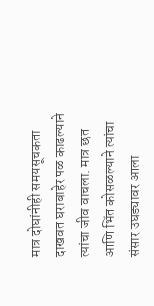मात्र दोघांनीही समयसूचकता दाखवत घराबाहेर पळ काढल्याने त्यांचा जीव वाचला. मात्र छत आणि भिंत कोसळल्याने त्यांचा संसार उघड्यावर आला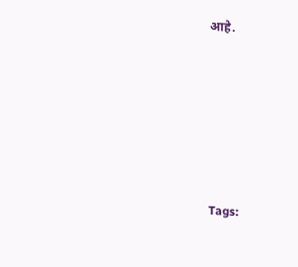आहे.







Tags: